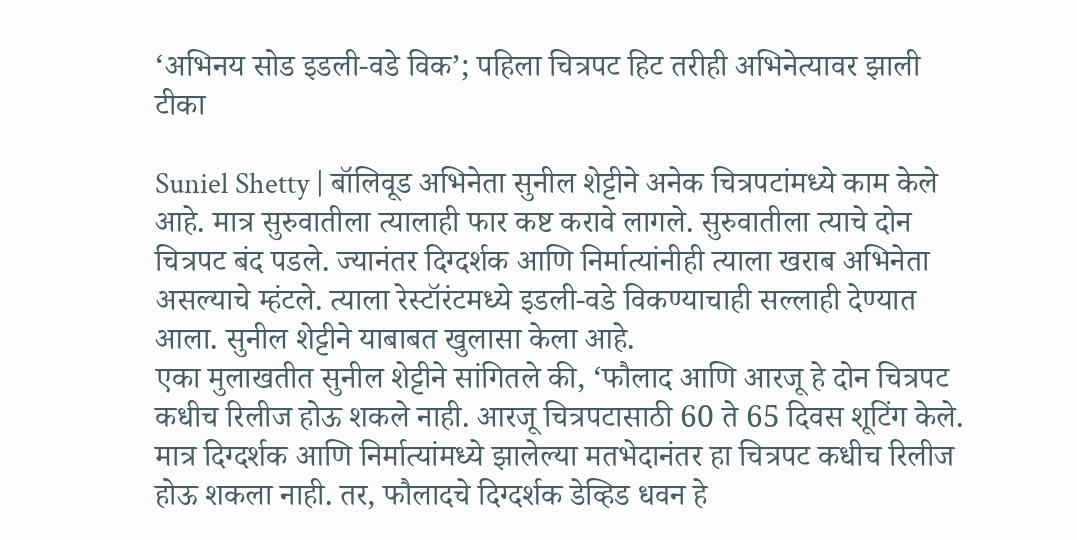‘अभिनय सोड इडली-वडे विक’; पहिला चित्रपट हिट तरीही अभिनेत्यावर झाली टीका

Suniel Shetty | बॉलिवूड अभिनेता सुनील शेट्टीने अनेक चित्रपटांमध्ये काम केले आहे. मात्र सुरुवातीला त्यालाही फार कष्ट करावे लागले. सुरुवातीला त्याचे दोन चित्रपट बंद पडले. ज्यानंतर दिग्दर्शक आणि निर्मात्यांनीही त्याला खराब अभिनेता असल्याचे म्हंटले. त्याला रेस्टॉरंटमध्ये इडली-वडे विकण्याचाही सल्लाही देण्यात आला. सुनील शेट्टीने याबाबत खुलासा केला आहे.
एका मुलाखतीत सुनील शेट्टीने सांगितले की, ‘फौलाद आणि आरजू हे दोन चित्रपट कधीच रिलीज होऊ शकले नाही. आरजू चित्रपटासाठी 60 ते 65 दिवस शूटिंग केले. मात्र दिग्दर्शक आणि निर्मात्यांमध्ये झालेल्या मतभेदानंतर हा चित्रपट कधीच रिलीज होऊ शकला नाही. तर, फौलादचे दिग्दर्शक डेव्हिड धवन हे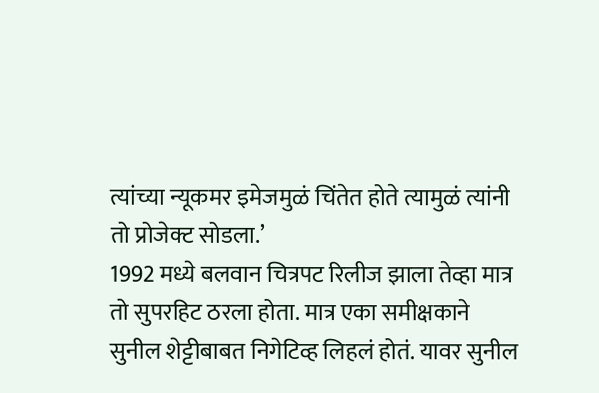त्यांच्या न्यूकमर इमेजमुळं चिंतेत होते त्यामुळं त्यांनी तो प्रोजेक्ट सोडला.’
1992 मध्ये बलवान चित्रपट रिलीज झाला तेव्हा मात्र तो सुपरहिट ठरला होता. मात्र एका समीक्षकाने सुनील शेट्टीबाबत निगेटिव्ह लिहलं होतं. यावर सुनील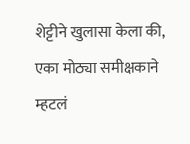शेट्टीने खुलासा केला की, एका मोठ्या समीक्षकाने म्हटलं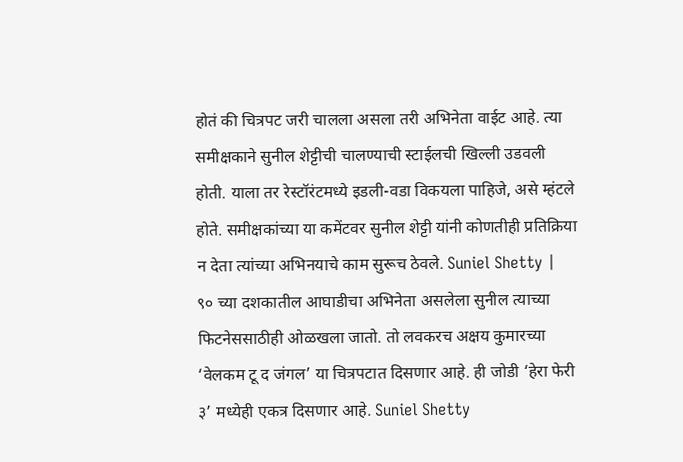होतं की चित्रपट जरी चालला असला तरी अभिनेता वाईट आहे. त्या समीक्षकाने सुनील शेट्टीची चालण्याची स्टाईलची खिल्ली उडवली होती. याला तर रेस्टॉरंटमध्ये इडली-वडा विकयला पाहिजे, असे म्हंटले होते. समीक्षकांच्या या कमेंटवर सुनील शेट्टी यांनी कोणतीही प्रतिक्रिया न देता त्यांच्या अभिनयाचे काम सुरूच ठेवले. Suniel Shetty |
९० च्या दशकातील आघाडीचा अभिनेता असलेला सुनील त्याच्या फिटनेससाठीही ओळखला जातो. तो लवकरच अक्षय कुमारच्या ‘वेलकम टू द जंगल’ या चित्रपटात दिसणार आहे. ही जोडी ‘हेरा फेरी ३’ मध्येही एकत्र दिसणार आहे. Suniel Shetty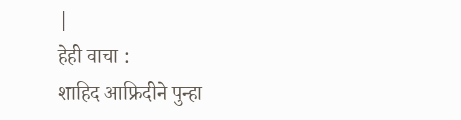|
हेही वाचा :
शाहिद आफ्रिदीने पुन्हा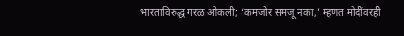भारताविरुद्ध गरळ ओकली; ‘कमजोर समजू नका,’ म्हणत मोदींवरही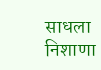साधला निशाणा